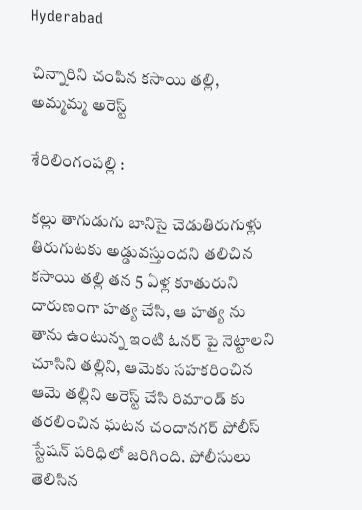Hyderabad

చిన్నారిని చంపిన కసాయి తల్లి, అమ్మమ్మ అరెస్ట్

శేరిలింగంపల్లి :

కల్లు తాగుడుగు బానిసై చెడుతిరుగుళ్లు తిరుగుటకు అడ్డువస్తుందని తలిచిన కసాయి తల్లి తన 5 ఏళ్ల కూతురుని దారుణంగా హత్య చేసి, ఆ హత్య ను తాను ఉంటున్న ఇంటి ఓనర్ పై నెట్టాలని చూసిని తల్లిని, ఆమెకు సహకరించిన ఆమె తల్లిని అరెస్ట్ చేసి రిమాండ్ కు తరలించిన ఘటన చందానగర్ పోలీస్ స్టేషన్ పరిధిలో జరిగింది. పోలీసులు తెలిసిన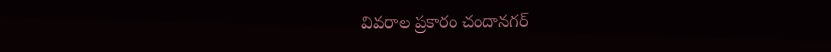వివరాల ప్రకారం చందానగర్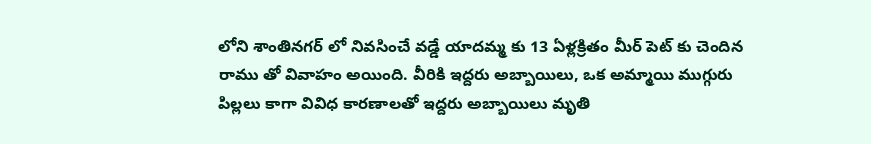లోని శాంతినగర్ లో నివసించే వడ్డే యాదమ్మ కు 13 ఏళ్లక్రితం మీర్ పెట్ కు చెందిన రాము తో వివాహం అయింది. వీరికి ఇద్దరు అబ్బాయిలు, ఒక అమ్మాయి ముగ్గురు పిల్లలు కాగా వివిధ కారణాలతో ఇద్దరు అబ్బాయిలు మృతి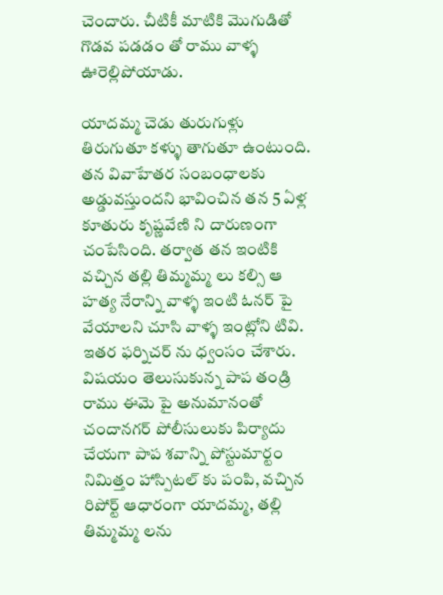చెందారు. చీటికీ మాటికి మొగుడితో గొడవ పడడం తో రాము వాళ్ళ ఊరెల్లిపోయాడు.

యాదమ్మ చెడు తురుగుళ్లు తిరుగుతూ కళ్ళు తాగుతూ ఉంటుంది. తన వివాహేతర సంబంధాలకు అడ్డువస్తుందని భావించిన తన 5 ఏళ్ల కూతురు కృష్ణవేణి ని దారుణంగా చంపేసింది. తర్వాత తన ఇంటికి వచ్చిన తల్లి తిమ్మమ్మ లు కల్సి ఆ హత్య నేరాన్ని వాళ్ళ ఇంటి ఓనర్ పై వేయాలని చూసి వాళ్ళ ఇంట్లోని టివి. ఇతర ఫర్నిచర్ ను ధ్వంసం చేశారు. విషయం తెలుసుకున్న పాప తండ్రి రాము ఈమె పై అనుమానంతో చందానగర్ పోలీసులుకు పిర్యాదు చేయగా పాప శవాన్ని పోస్టుమార్టం నిమిత్తం హాస్పిటల్ కు పంపి, వచ్చిన రిపోర్ట్ ఆధారంగా యాదమ్మ, తల్లి తిమ్మమ్మ లను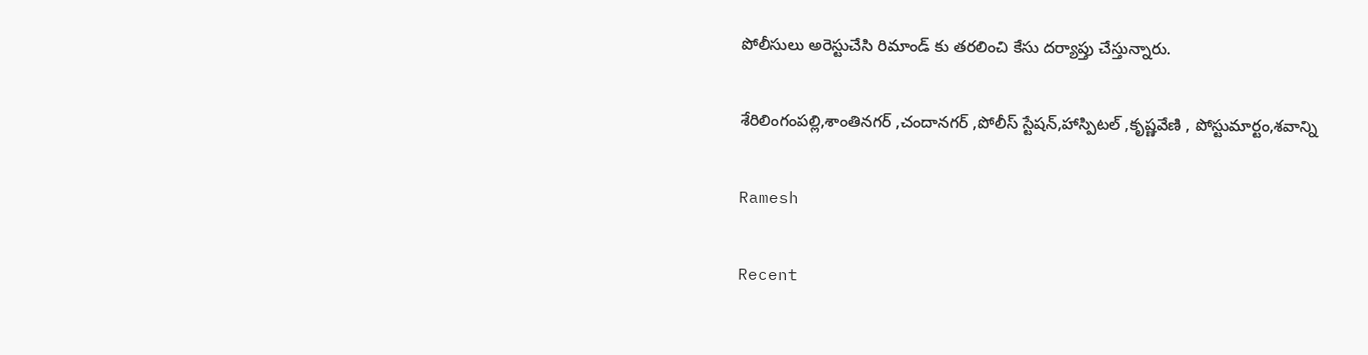పోలీసులు అరెస్టుచేసి రిమాండ్ కు తరలించి కేసు దర్యాప్తు చేస్తున్నారు.

శేరిలింగంపల్లి,శాంతినగర్ ,చందానగర్ ,పోలీస్ స్టేషన్,హాస్పిటల్ ,కృష్ణవేణి , పోస్టుమార్టం,శవాన్ని

Ramesh

Recent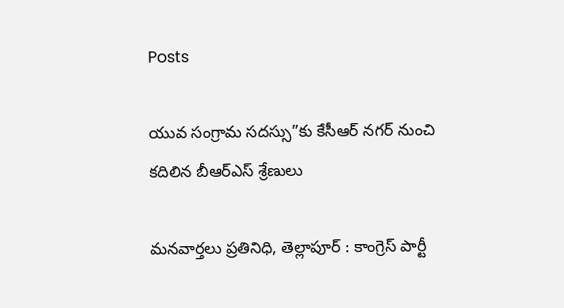Posts

యువ సంగ్రామ సదస్సు”కు కేసీఆర్ నగర్ నుంచి కదిలిన బీఆర్ఎస్ శ్రేణులు

మనవార్తలు ప్రతినిధి, తెల్లాపూర్ : కాంగ్రెస్ పార్టీ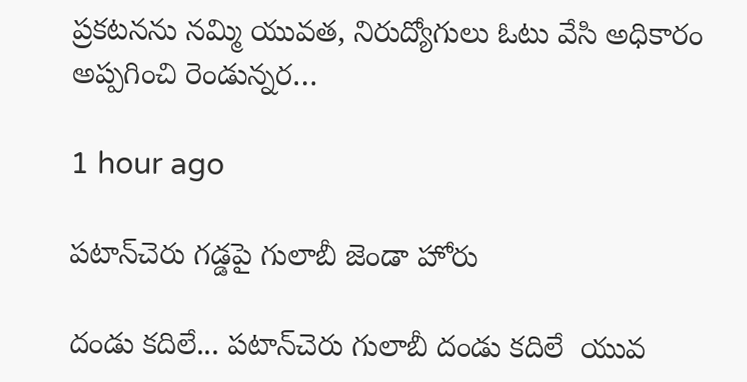ప్రకటనను నమ్మి యువత, నిరుద్యోగులు ఓటు వేసి అధికారం అప్పగించి రెండున్నర…

1 hour ago

పటాన్‌చెరు గడ్డపై గులాబీ జెండా హోరు

దండు కదిలే... పటాన్‌చెరు గులాబీ దండు కదిలే  యువ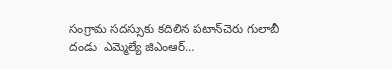సంగ్రామ సదస్సుకు కదిలిన పటాన్‌చెరు గులాబీ దండు  ఎమ్మెల్యే జిఎంఆర్…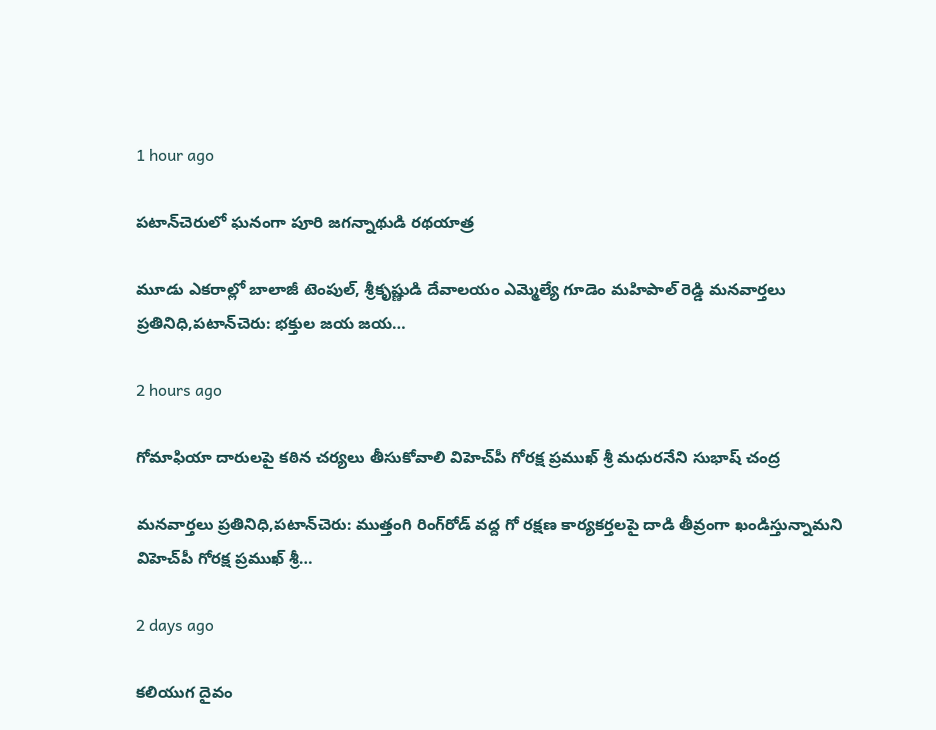1 hour ago

పటాన్‌చెరులో ఘనంగా పూరి జగన్నాథుడి రథయాత్ర

మూడు ఎకరాల్లో బాలాజీ టెంపుల్, శ్రీకృష్ణుడి దేవాలయం ఎమ్మెల్యే గూడెం మహిపాల్ రెడ్డి మనవార్తలు ప్రతినిధి,పటాన్‌చెరు: భక్తుల జయ జయ…

2 hours ago

గోమాఫియా దారులపై కఠిన చర్యలు తీసుకోవాలి విహెచ్‌పీ గోరక్ష ప్రముఖ్ శ్రీ మధురనేని సుభాష్ చంద్ర

మనవార్తలు ప్రతినిధి,పటాన్‌చెరు: ముత్తంగి రింగ్‌రోడ్ వద్ద గో రక్షణ కార్యకర్తలపై దాడి తీవ్రంగా ఖండిస్తున్నామని విహెచ్‌పీ గోరక్ష ప్రముఖ్ శ్రీ…

2 days ago

కలియుగ దైవం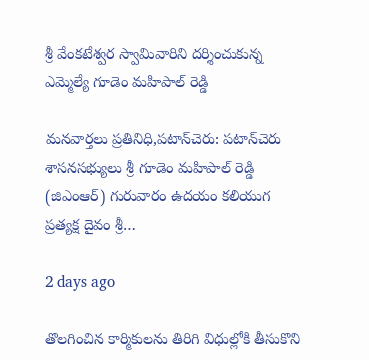శ్రీ వేంకటేశ్వర స్వామివారిని దర్శించుకున్న ఎమ్మెల్యే గూడెం మహిపాల్ రెడ్డి

మనవార్తలు ప్రతినిధి,పటాన్‌చెరు: పటాన్‌చెరు శాసనసభ్యులు శ్రీ గూడెం మహిపాల్ రెడ్డి (జిఎంఆర్) గురువారం ఉదయం కలియుగ ప్రత్యక్ష దైవం శ్రీ…

2 days ago

తొలగించిన కార్మికులను తిరిగి విధుల్లోకి తీసుకొని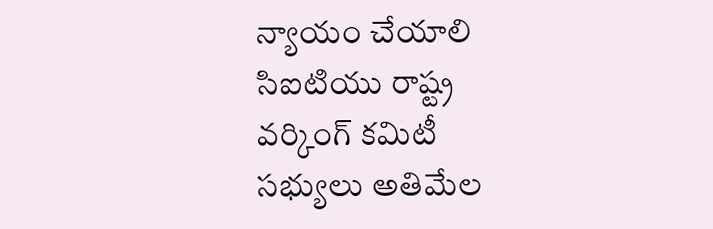న్యాయం చేయాలి సిఐటియు రాష్ట్ర వర్కింగ్ కమిటీ సభ్యులు అతిమేల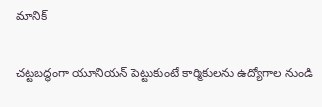మానిక్

చట్టబద్ధంగా యూనియన్ పెట్టుకుంటే కార్మికులను ఉద్యోగాల నుండి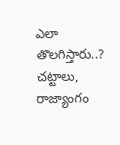ఎలా తొలగిస్తారు..? చట్టాలు, రాజ్యాంగం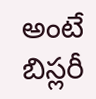అంటే బిస్లరీ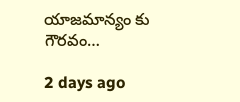యాజమాన్యం కు గౌరవం…

2 days ago